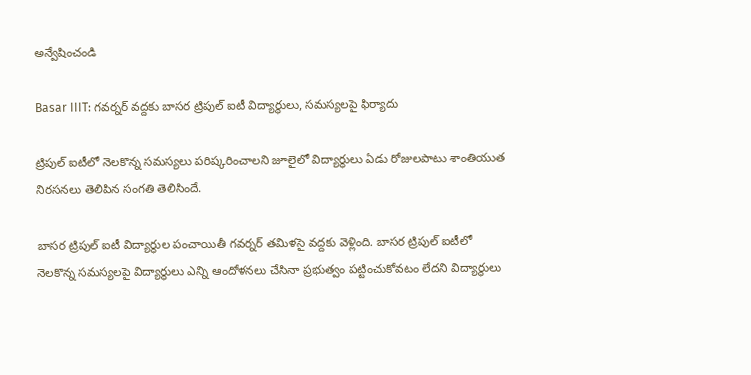అన్వేషించండి

Basar IIIT: గవర్నర్‌ వద్దకు బాసర ట్రిపుల్ ఐటీ విద్యార్థులు, సమస్యలపై ఫిర్యాదు

ట్రిపుల్ ఐటీలో నెలకొన్న సమస్యలు పరిష్కరించాలని జూలైలో విద్యార్థులు ఏడు రోజులపాటు శాంతియుత నిరసనలు తెలిపిన సంగతి తెలిసిందే.

బాసర ట్రిపుల్ ఐటీ విద్యార్థుల పంచాయితీ గవర్నర్ తమిళసై వద్దకు వెళ్లింది. బాసర ట్రిపుల్ ఐటీలో నెలకొన్న సమస్యలపై విద్యార్థులు ఎన్ని ఆందోళనలు చేసినా ప్రభుత్వం పట్టించుకోవటం లేదని విద్యార్థులు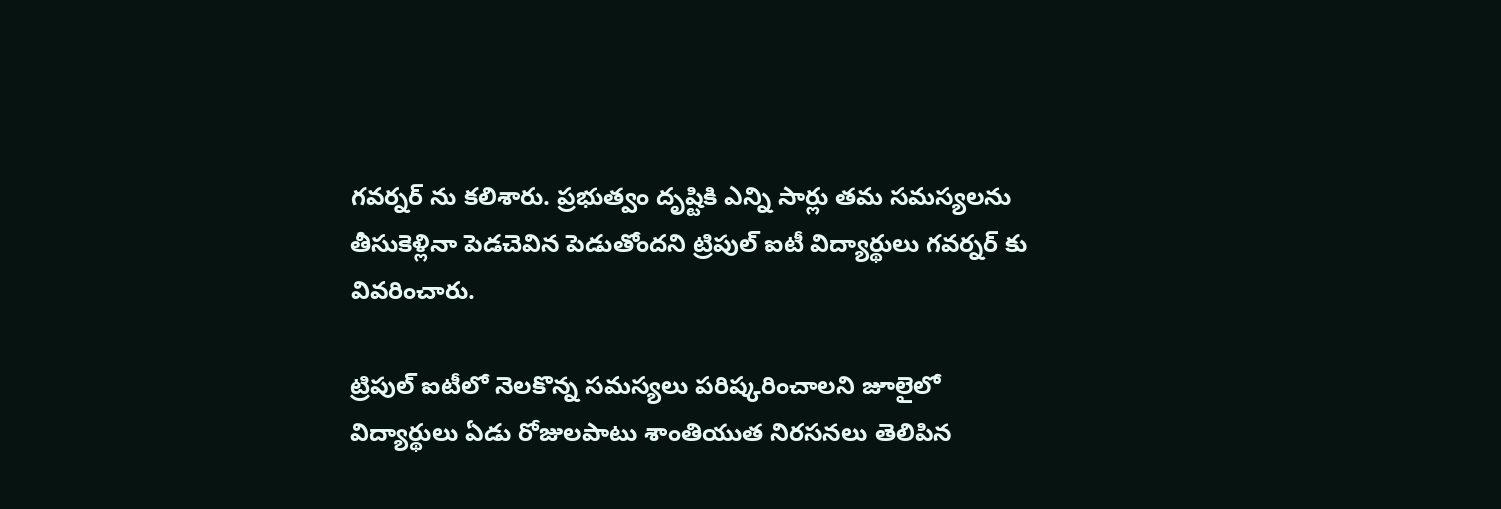గవర్నర్ ను కలిశారు. ప్రభుత్వం దృష్టికి ఎన్ని సార్లు తమ సమస్యలను తీసుకెళ్లినా పెడచెవిన పెడుతోందని ట్రిపుల్ ఐటీ విద్యార్థులు గవర్నర్ కు వివరించారు.

ట్రిపుల్ ఐటీలో నెలకొన్న సమస్యలు పరిష్కరించాలని జూలైలో విద్యార్థులు ఏడు రోజులపాటు శాంతియుత నిరసనలు తెలిపిన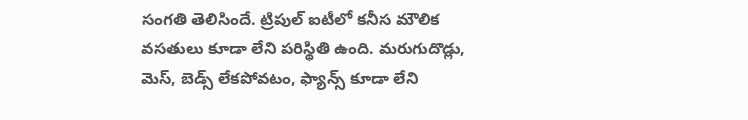సంగతి తెలిసిందే. ట్రిపుల్ ఐటీలో కనీస మౌలిక వసతులు కూడా లేని పరిస్థితి ఉంది. మరుగుదొడ్లు, మెస్, బెడ్స్ లేకపోవటం, ఫ్యాన్స్ కూడా లేని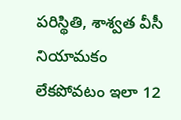పరిస్థితి, శాశ్వత వీసీ నియామకం లేకపోవటం ఇలా 12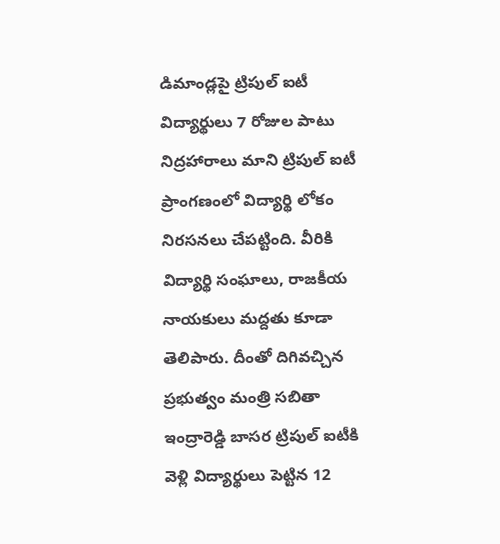డిమాండ్లపై ట్రిపుల్ ఐటీ విద్యార్థులు 7 రోజుల పాటు నిద్రహారాలు మాని ట్రిపుల్ ఐటీ ప్రాంగణంలో విద్యార్థి లోకం నిరసనలు చేపట్టింది. వీరికి విద్యార్థి సంఘాలు, రాజకీయ నాయకులు మద్దతు కూడా తెలిపారు. దీంతో దిగివచ్చిన ప్రభుత్వం మంత్రి సబితా ఇంద్రారెడ్డి బాసర ట్రిపుల్ ఐటీకి వెళ్లి విద్యార్థులు పెట్టిన 12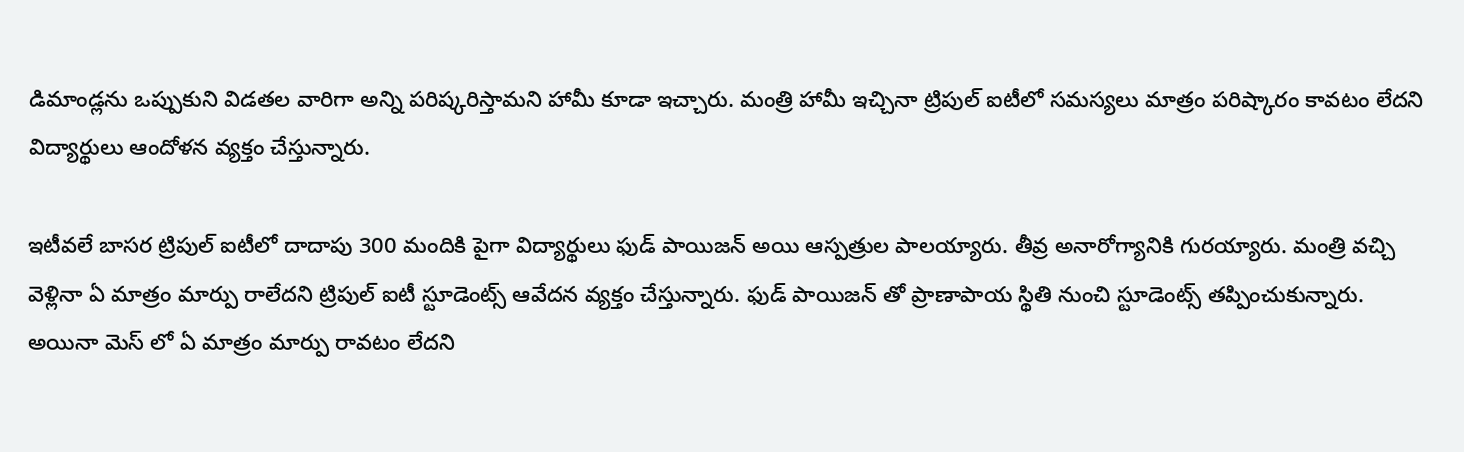డిమాండ్లను ఒప్పుకుని విడతల వారిగా అన్ని పరిష్కరిస్తామని హామీ కూడా ఇచ్చారు. మంత్రి హామీ ఇచ్చినా ట్రిపుల్ ఐటీలో సమస్యలు మాత్రం పరిష్కారం కావటం లేదని విద్యార్థులు ఆందోళన వ్యక్తం చేస్తున్నారు.

ఇటీవలే బాసర ట్రిపుల్ ఐటీలో దాదాపు 300 మందికి పైగా విద్యార్థులు ఫుడ్ పాయిజన్ అయి ఆస్పత్రుల పాలయ్యారు. తీవ్ర అనారోగ్యానికి గురయ్యారు. మంత్రి వచ్చి వెళ్లినా ఏ మాత్రం మార్పు రాలేదని ట్రిపుల్ ఐటీ స్టూడెంట్స్ ఆవేదన వ్యక్తం చేస్తున్నారు. ఫుడ్ పాయిజన్ తో ప్రాణాపాయ స్థితి నుంచి స్టూడెంట్స్ తప్పించుకున్నారు. అయినా మెస్ లో ఏ మాత్రం మార్పు రావటం లేదని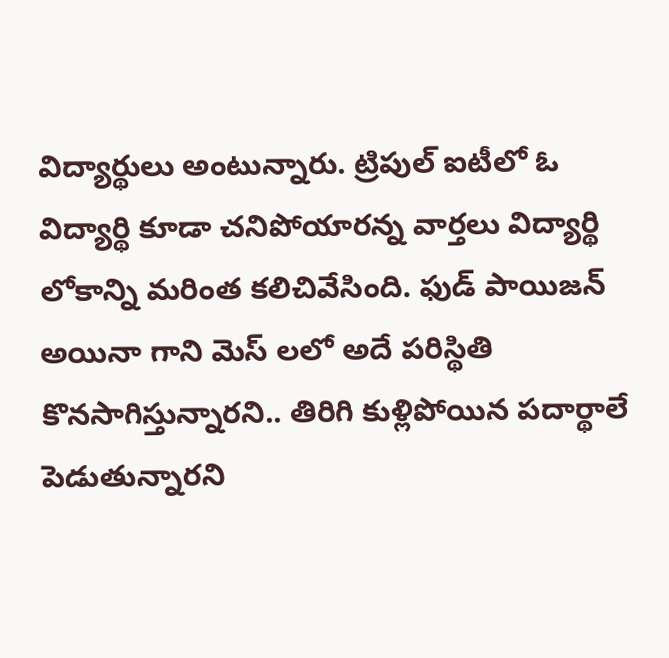విద్యార్థులు అంటున్నారు. ట్రిపుల్ ఐటీలో ఓ విద్యార్థి కూడా చనిపోయారన్న వార్తలు విద్యార్థి లోకాన్ని మరింత కలిచివేసింది. ఫుడ్ పాయిజన్ అయినా గాని మెస్ లలో అదే పరిస్థితి కొనసాగిస్తున్నారని.. తిరిగి కుళ్లిపోయిన పదార్థాలే పెడుతున్నారని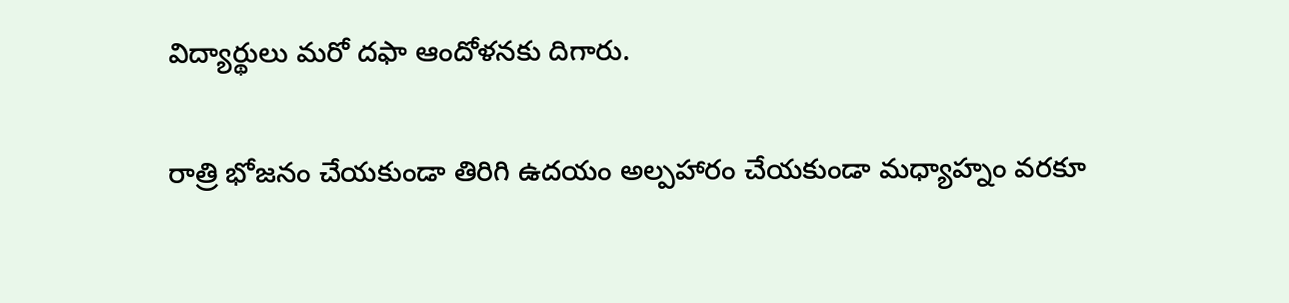విద్యార్థులు మరో దఫా ఆందోళనకు దిగారు.

రాత్రి భోజనం చేయకుండా తిరిగి ఉదయం అల్పహారం చేయకుండా మధ్యాహ్నం వరకూ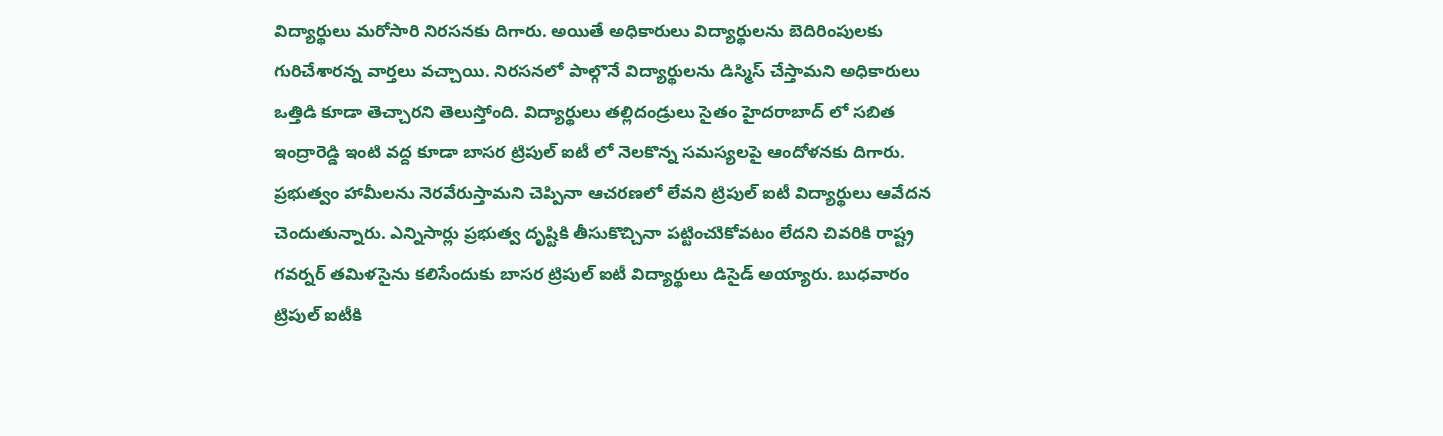విద్యార్థులు మరోసారి నిరసనకు దిగారు. అయితే అధికారులు విద్యార్థులను బెదిరింపులకు గురిచేశారన్న వార్తలు వచ్చాయి. నిరసనలో పాల్గొనే విద్యార్థులను డిస్మిస్ చేస్తామని అధికారులు ఒత్తిడి కూడా తెచ్చారని తెలుస్తోంది. విద్యార్థులు తల్లిదండ్రులు సైతం హైదరాబాద్ లో సబిత ఇంద్రారెడ్డి ఇంటి వద్ద కూడా బాసర ట్రిపుల్ ఐటీ లో నెలకొన్న సమస్యలపై ఆందోళనకు దిగారు. ప్రభుత్వం హామీలను నెరవేరుస్తామని చెప్పినా ఆచరణలో లేవని ట్రిపుల్ ఐటీ విద్యార్థులు ఆవేదన చెందుతున్నారు. ఎన్నిసార్లు ప్రభుత్వ దృష్టికి తీసుకొచ్చినా పట్టించుికోవటం లేదని చివరికి రాష్ట్ర గవర్నర్ తమిళసైను కలిసేందుకు బాసర ట్రిపుల్ ఐటీ విద్యార్థులు డిసైడ్ అయ్యారు. బుధవారం ట్రిపుల్ ఐటీకి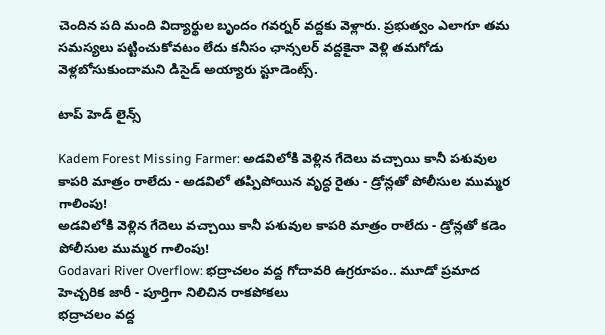చెందిన పది మంది విద్యార్థుల బృందం గవర్నర్ వద్దకు వెళ్లారు. ప్రభుత్వం ఎలాగూ తమ సమస్యలు పట్టించుకోవటం లేదు కనీసం ఛాన్సలర్ వద్దకైనా వెళ్లి తమగోడు వెళ్లబోసుకుందామని డిసైడ్ అయ్యారు స్టూడెంట్స్.

టాప్ హెడ్ లైన్స్

Kadem Forest Missing Farmer: అడవిలోకి వెళ్లిన గేదెలు వచ్చాయి కానీ పశువుల కాపరి మాత్రం రాలేదు - అడవిలో తప్పిపోయిన వృద్ధ రైతు - డ్రోన్లతో పోలీసుల ముమ్మర గాలింపు!
అడవిలోకి వెళ్లిన గేదెలు వచ్చాయి కానీ పశువుల కాపరి మాత్రం రాలేదు - డ్రోన్లతో కడెం పోలీసుల ముమ్మర గాలింపు!
Godavari River Overflow: భద్రాచలం వద్ద గోదావరి ఉగ్రరూపం.. మూడో ప్రమాద హెచ్చరిక జారీ - పూర్తిగా నిలిచిన రాకపోకలు
భద్రాచలం వద్ద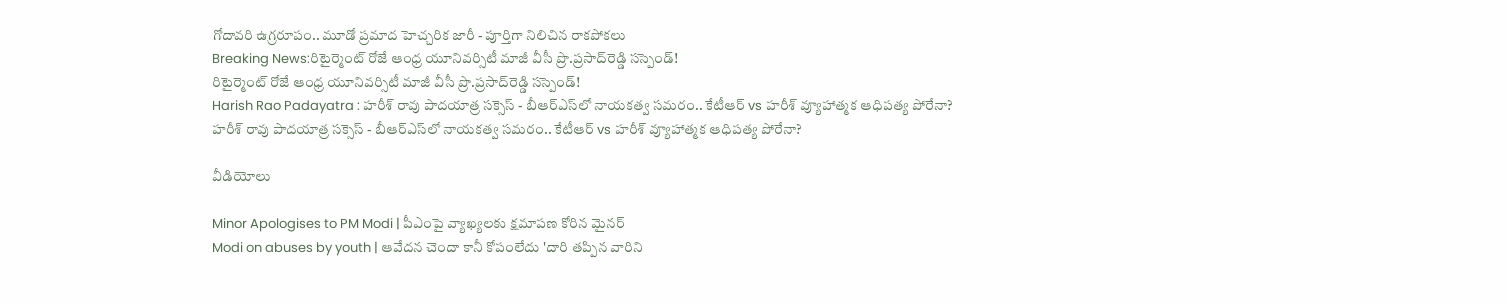గోదావరి ఉగ్రరూపం.. మూడో ప్రమాద హెచ్చరిక జారీ - పూర్తిగా నిలిచిన రాకపోకలు
Breaking News:రిటైర్మెంట్‌ రోజే ఆంధ్ర యూనివర్సిటీ మాజీ వీసీ ప్రొ.ప్రసాద్‌రెడ్డి సస్పెండ్!
రిటైర్మెంట్‌ రోజే ఆంధ్ర యూనివర్సిటీ మాజీ వీసీ ప్రొ.ప్రసాద్‌రెడ్డి సస్పెండ్!
Harish Rao Padayatra : హరీశ్ రావు పాదయాత్ర సక్సెస్ - బీఆర్ఎస్‌లో నాయకత్వ సమరం.. కేటీఆర్ vs హరీశ్ వ్యూహాత్మక ఆధిపత్య పోరేనా?
హరీశ్ రావు పాదయాత్ర సక్సెస్ - బీఆర్ఎస్‌లో నాయకత్వ సమరం.. కేటీఆర్ vs హరీశ్ వ్యూహాత్మక ఆధిపత్య పోరేనా?

వీడియోలు

Minor Apologises to PM Modi | పీఎంపై వ్యాఖ్యలకు క్షమాపణ కోరిన మైనర్
Modi on abuses by youth | ఆవేదన చెందా కానీ కోపంలేదు 'దారి తప్పిన వారిని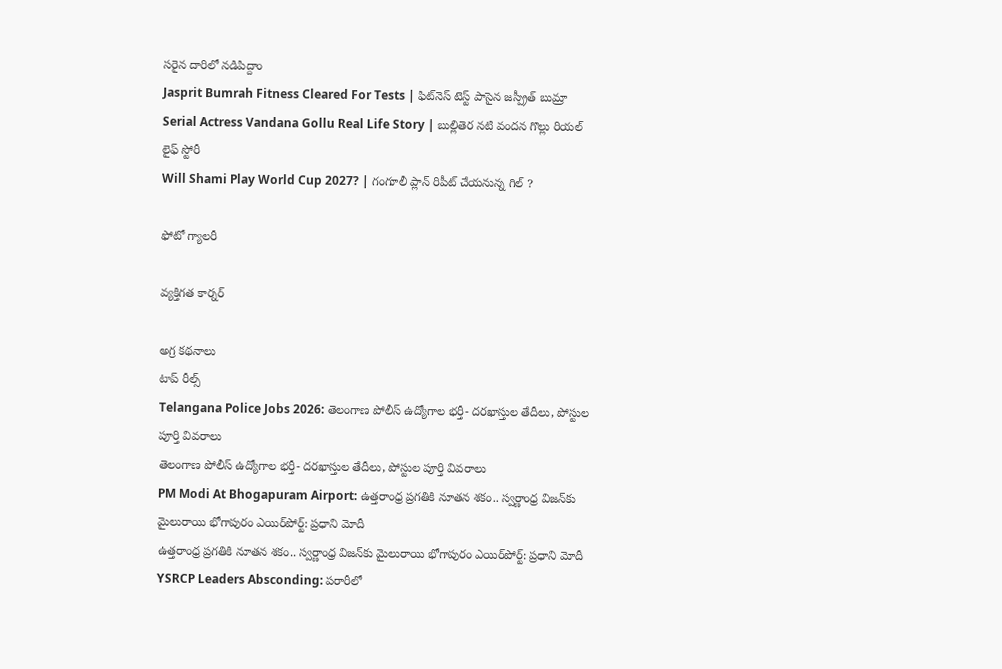సరైన దారిలో నడిపిద్దాం
Jasprit Bumrah Fitness Cleared For Tests | ఫిట్‌నెస్ టెస్ట్ పాసైన జస్ప్రీత్ బుమ్రా
Serial Actress Vandana Gollu Real Life Story | బుల్లితెర నటి వందన గొల్లు రియల్ లైఫ్ స్టోరీ
Will Shami Play World Cup 2027? | గంగూలీ ప్లాన్ రిపీట్ చేయనున్న గిల్ ?

ఫోటో గ్యాలరీ

వ్యక్తిగత కార్నర్

అగ్ర కథనాలు
టాప్ రీల్స్
Telangana Police Jobs 2026: తెలంగాణ పోలీస్ ఉద్యోగాల భర్తీ- దరఖాస్తుల తేదీలు, పోస్టుల పూర్తి వివరాలు
తెలంగాణ పోలీస్ ఉద్యోగాల భర్తీ- దరఖాస్తుల తేదీలు, పోస్టుల పూర్తి వివరాలు
PM Modi At Bhogapuram Airport: ఉత్తరాంధ్ర ప్రగతికి నూతన శకం.. స్వర్ణాంధ్ర విజన్‌కు మైలురాయి భోగాపురం ఎయిర్‌పోర్ట్: ప్రధాని మోదీ
ఉత్తరాంధ్ర ప్రగతికి నూతన శకం.. స్వర్ణాంధ్ర విజన్‌కు మైలురాయి భోగాపురం ఎయిర్‌పోర్ట్: ప్రధాని మోదీ
YSRCP Leaders Absconding: పరారీలో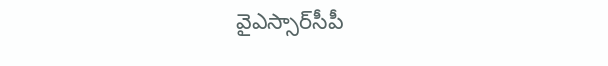వైఎస్సార్‌సీపీ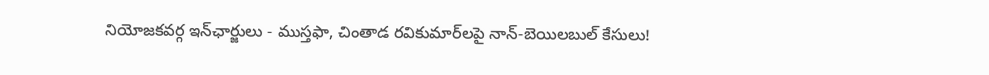నియోజకవర్గ ఇన్‌ఛార్జులు - ముస్తఫా, చింతాడ రవికుమార్‌లపై నాన్-బెయిలబుల్ కేసులు!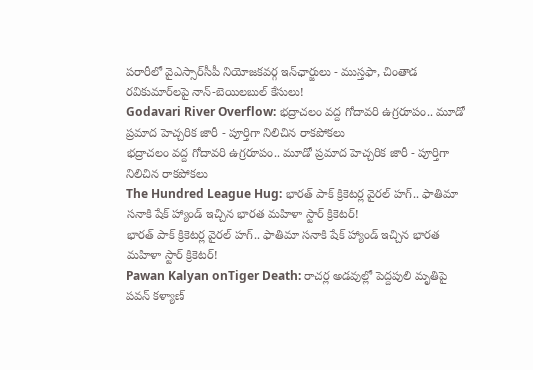పరారీలో వైఎస్సార్‌సీపీ నియోజకవర్గ ఇన్‌ఛార్జులు - ముస్తఫా, చింతాడ రవికుమార్‌లపై నాన్-బెయిలబుల్ కేసులు!
Godavari River Overflow: భద్రాచలం వద్ద గోదావరి ఉగ్రరూపం.. మూడో ప్రమాద హెచ్చరిక జారీ - పూర్తిగా నిలిచిన రాకపోకలు
భద్రాచలం వద్ద గోదావరి ఉగ్రరూపం.. మూడో ప్రమాద హెచ్చరిక జారీ - పూర్తిగా నిలిచిన రాకపోకలు
The Hundred League Hug: భారత్ పాక్ క్రికెటర్ల వైరల్ హగ్.. ఫాతిమా సనాకి షేక్ హ్యాండ్ ఇచ్చిన భార‌త మ‌హిళా స్టార్ క్రికెట‌ర్!
భారత్ పాక్ క్రికెటర్ల వైరల్ హగ్.. ఫాతిమా సనాకి షేక్ హ్యాండ్ ఇచ్చిన భార‌త మ‌హిళా స్టార్ క్రికెట‌ర్!
Pawan Kalyan onTiger Death: రాచర్ల అడవుల్లో పెద్దపులి మృతిపై పవన్ కళ్యాణ్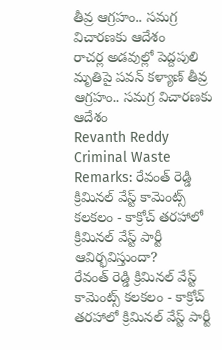తీవ్ర ఆగ్రహం.. సమగ్ర విచారణకు ఆదేశం
రాచర్ల అడవుల్లో పెద్దపులి మృతిపై పవన్ కళ్యాణ్ తీవ్ర ఆగ్రహం.. సమగ్ర విచారణకు ఆదేశం
Revanth Reddy Criminal Waste Remarks: రేవంత్ రెడ్డి క్రిమినల్ వేస్ట్ కామెంట్స్ కలకలం - కాక్రోచ్ తరహాలో క్రిమినల్ వేస్ట్ పార్టీ ఆవిర్భవిస్తుందా?
రేవంత్ రెడ్డి క్రిమినల్ వేస్ట్ కామెంట్స్ కలకలం - కాక్రోచ్ తరహాలో క్రిమినల్ వేస్ట్ పార్టీ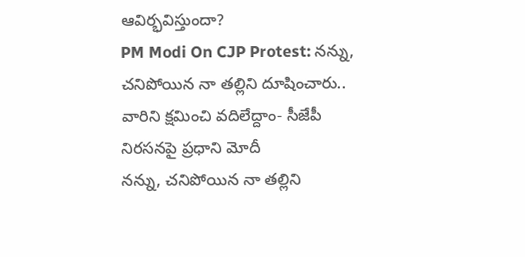ఆవిర్భవిస్తుందా?
PM Modi On CJP Protest: నన్ను, చనిపోయిన నా తల్లిని దూషించారు.. వారిని క్షమించి వదిలేద్దాం- సీజేపీ నిరసనపై ప్రధాని మోదీ
నన్ను, చనిపోయిన నా తల్లిని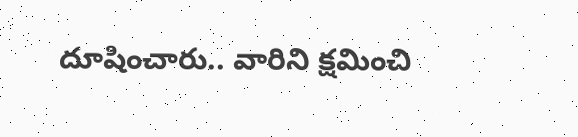దూషించారు.. వారిని క్షమించి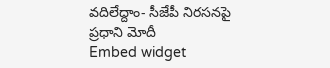వదిలేద్దాం- సీజేపీ నిరసనపై ప్రధాని మోదీ
Embed widget